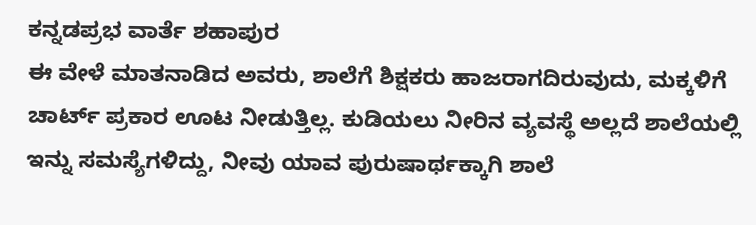ಕನ್ನಡಪ್ರಭ ವಾರ್ತೆ ಶಹಾಪುರ
ಈ ವೇಳೆ ಮಾತನಾಡಿದ ಅವರು, ಶಾಲೆಗೆ ಶಿಕ್ಷಕರು ಹಾಜರಾಗದಿರುವುದು, ಮಕ್ಕಳಿಗೆ ಚಾರ್ಟ್ ಪ್ರಕಾರ ಊಟ ನೀಡುತ್ತಿಲ್ಲ. ಕುಡಿಯಲು ನೀರಿನ ವ್ಯವಸ್ಥೆ ಅಲ್ಲದೆ ಶಾಲೆಯಲ್ಲಿ ಇನ್ನು ಸಮಸ್ಯೆಗಳಿದ್ದು, ನೀವು ಯಾವ ಪುರುಷಾರ್ಥಕ್ಕಾಗಿ ಶಾಲೆ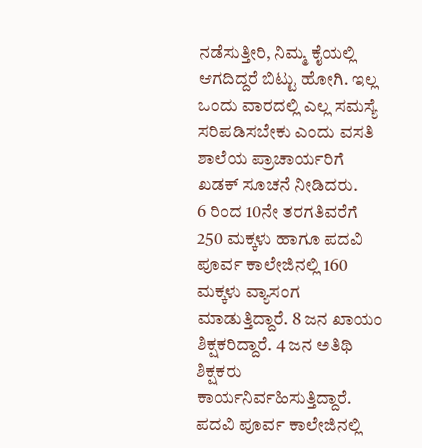ನಡೆಸುತ್ತೀರಿ, ನಿಮ್ಮ ಕೈಯಲ್ಲಿ ಆಗದಿದ್ದರೆ ಬಿಟ್ಟು ಹೋಗಿ. ಇಲ್ಲ ಒಂದು ವಾರದಲ್ಲಿ ಎಲ್ಲ ಸಮಸ್ಯೆ ಸರಿಪಡಿಸಬೇಕು ಎಂದು ವಸತಿ ಶಾಲೆಯ ಪ್ರಾಚಾರ್ಯರಿಗೆ ಖಡಕ್ ಸೂಚನೆ ನೀಡಿದರು.
6 ರಿಂದ 10ನೇ ತರಗತಿವರೆಗೆ 250 ಮಕ್ಕಳು ಹಾಗೂ ಪದವಿ ಪೂರ್ವ ಕಾಲೇಜಿನಲ್ಲಿ 160 ಮಕ್ಕಳು ವ್ಯಾಸಂಗ ಮಾಡುತ್ತಿದ್ದಾರೆ. 8 ಜನ ಖಾಯಂ ಶಿಕ್ಷಕರಿದ್ದಾರೆ. 4 ಜನ ಅತಿಥಿ ಶಿಕ್ಷಕರು ಕಾರ್ಯನಿರ್ವಹಿಸುತ್ತಿದ್ದಾರೆ. ಪದವಿ ಪೂರ್ವ ಕಾಲೇಜಿನಲ್ಲಿ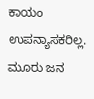ಕಾಯಂ ಉಪನ್ಯಾಸಕರಿಲ್ಲ. ಮೂರು ಜನ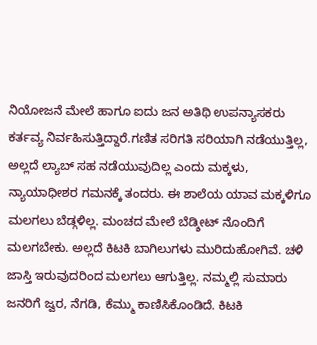ನಿಯೋಜನೆ ಮೇಲೆ ಹಾಗೂ ಐದು ಜನ ಅತಿಥಿ ಉಪನ್ಯಾಸಕರು ಕರ್ತವ್ಯ ನಿರ್ವಹಿಸುತ್ತಿದ್ದಾರೆ.ಗಣಿತ ಸರಿಗತಿ ಸರಿಯಾಗಿ ನಡೆಯುತ್ತಿಲ್ಲ, ಅಲ್ಲದೆ ಲ್ಯಾಬ್ ಸಹ ನಡೆಯುವುದಿಲ್ಲ ಎಂದು ಮಕ್ಕಳು, ನ್ಯಾಯಾಧೀಶರ ಗಮನಕ್ಕೆ ತಂದರು. ಈ ಶಾಲೆಯ ಯಾವ ಮಕ್ಕಳಿಗೂ ಮಲಗಲು ಬೆಡ್ಗಳಿಲ್ಲ. ಮಂಚದ ಮೇಲೆ ಬೆಡ್ಶೀಟ್ ನೊಂದಿಗೆ ಮಲಗಬೇಕು. ಅಲ್ಲದೆ ಕಿಟಕಿ ಬಾಗಿಲುಗಳು ಮುರಿದುಹೋಗಿವೆ. ಚಳಿ ಜಾಸ್ತಿ ಇರುವುದರಿಂದ ಮಲಗಲು ಆಗುತ್ತಿಲ್ಲ. ನಮ್ಮಲ್ಲಿ ಸುಮಾರು ಜನರಿಗೆ ಜ್ವರ, ನೆಗಡಿ, ಕೆಮ್ಮು ಕಾಣಿಸಿಕೊಂಡಿದೆ. ಕಿಟಕಿ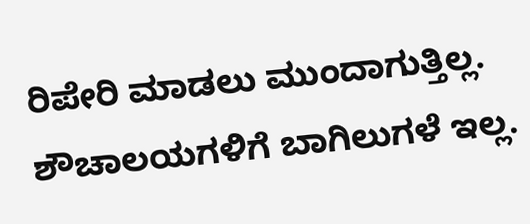ರಿಪೇರಿ ಮಾಡಲು ಮುಂದಾಗುತ್ತಿಲ್ಲ. ಶೌಚಾಲಯಗಳಿಗೆ ಬಾಗಿಲುಗಳೆ ಇಲ್ಲ.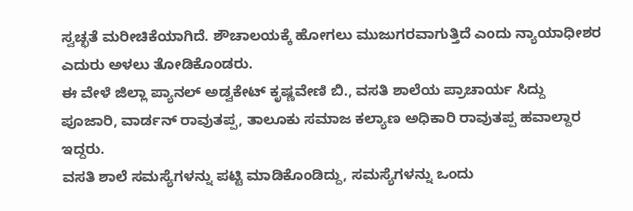ಸ್ವಚ್ಛತೆ ಮರೀಚಿಕೆಯಾಗಿದೆ. ಶೌಚಾಲಯಕ್ಕೆ ಹೋಗಲು ಮುಜುಗರವಾಗುತ್ತಿದೆ ಎಂದು ನ್ಯಾಯಾಧೀಶರ ಎದುರು ಅಳಲು ತೋಡಿಕೊಂಡರು.
ಈ ವೇಳೆ ಜಿಲ್ಲಾ ಪ್ಯಾನಲ್ ಅಡ್ವಕೇಟ್ ಕೃಷ್ಣವೇಣಿ ಬಿ., ವಸತಿ ಶಾಲೆಯ ಪ್ರಾಚಾರ್ಯ ಸಿದ್ದು ಪೂಜಾರಿ, ವಾರ್ಡನ್ ರಾವುತಪ್ಪ, ತಾಲೂಕು ಸಮಾಜ ಕಲ್ಯಾಣ ಅಧಿಕಾರಿ ರಾವುತಪ್ಪ ಹವಾಲ್ದಾರ ಇದ್ದರು.
ವಸತಿ ಶಾಲೆ ಸಮಸ್ಯೆಗಳನ್ನು ಪಟ್ಟಿ ಮಾಡಿಕೊಂಡಿದ್ದು, ಸಮಸ್ಯೆಗಳನ್ನು ಒಂದು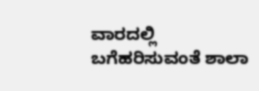ವಾರದಲ್ಲಿ ಬಗೆಹರಿಸುವಂತೆ ಶಾಲಾ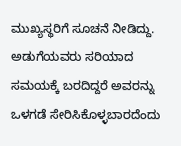ಮುಖ್ಯಸ್ಥರಿಗೆ ಸೂಚನೆ ನೀಡಿದ್ದು. ಅಡುಗೆಯವರು ಸರಿಯಾದ ಸಮಯಕ್ಕೆ ಬರದಿದ್ದರೆ ಅವರನ್ನು ಒಳಗಡೆ ಸೇರಿಸಿಕೊಳ್ಳಬಾರದೆಂದು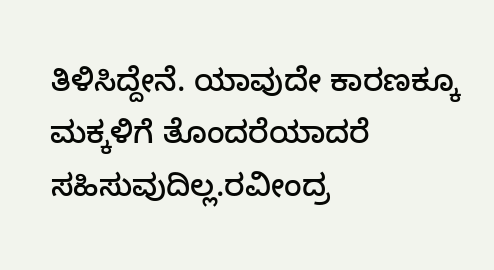ತಿಳಿಸಿದ್ದೇನೆ. ಯಾವುದೇ ಕಾರಣಕ್ಕೂ ಮಕ್ಕಳಿಗೆ ತೊಂದರೆಯಾದರೆ ಸಹಿಸುವುದಿಲ್ಲ.ರವೀಂದ್ರ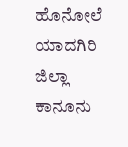ಹೊನೋಲೆ ಯಾದಗಿರಿ ಜಿಲ್ಲಾ ಕಾನೂನು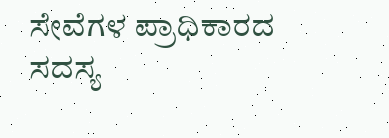ಸೇವೆಗಳ ಪ್ರಾಧಿಕಾರದ ಸದಸ್ಯ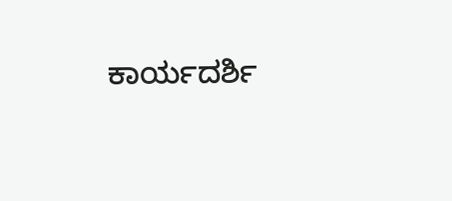ಕಾರ್ಯದರ್ಶಿ